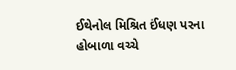ઈથેનોલ મિશ્રિત ઈંધણ પરના હોબાળા વચ્ચે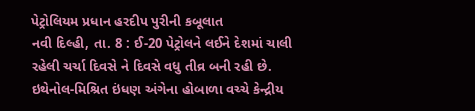પેટ્રોલિયમ પ્રધાન હરદીપ પુરીની કબૂલાત
નવી દિલ્હી, તા. 8 : ઈ-20 પેટ્રોલને લઈને દેશમાં ચાલી રહેલી ચર્ચા દિવસે ને દિવસે વધુ તીવ્ર બની રહી છે. ઇથેનોલ-મિશ્રિત ઇંધણ અંગેના હોબાળા વચ્ચે કેન્દ્રીય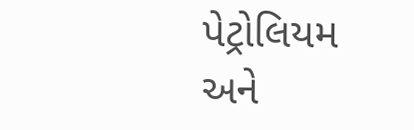પેટ્રોલિયમ અને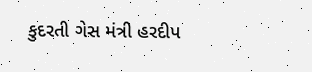કુદરતી ગેસ મંત્રી હરદીપ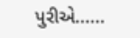પુરીએ......